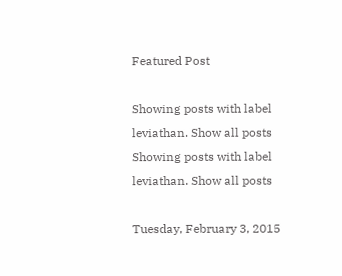Featured Post

Showing posts with label leviathan. Show all posts
Showing posts with label leviathan. Show all posts

Tuesday, February 3, 2015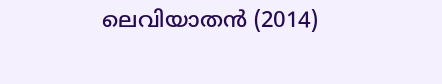ലെവിയാതന്‍ (2014)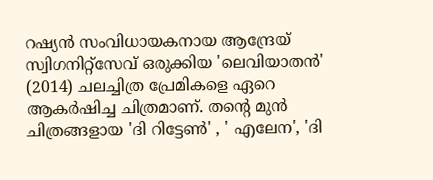റഷ്യന്‍ സംവിധായകനായ ആന്ദ്രേയ് സ്വിഗനിറ്റ്‌സേവ് ഒരുക്കിയ 'ലെവിയാതന്‍' (2014) ചലച്ചിത്ര പ്രേമികളെ ഏറെ ആകര്‍ഷിച്ച ചിത്രമാണ്. തന്റെ മുന്‍ ചിത്രങ്ങളായ 'ദി റിട്ടേണ്‍' , ' എലേന', 'ദി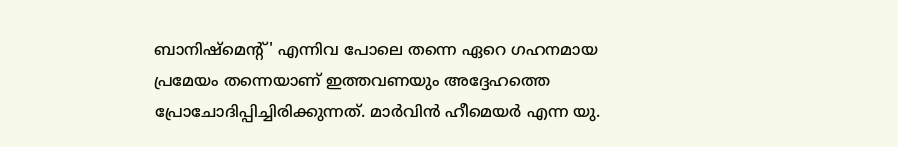ബാനിഷ്‌മെന്‍റ്' എന്നിവ പോലെ തന്നെ ഏറെ ഗഹനമായ പ്രമേയം തന്നെയാണ് ഇത്തവണയും അദ്ദേഹത്തെ പ്രോചോദിപ്പിച്ചിരിക്കുന്നത്. മാര്‍വിന്‍ ഹീമെയര്‍ എന്ന യു.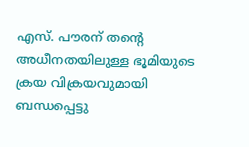എസ്. പൗരന് തന്റെ അധീനതയിലുള്ള ഭൂമിയുടെ ക്രയ വിക്രയവുമായി ബന്ധപ്പെട്ടു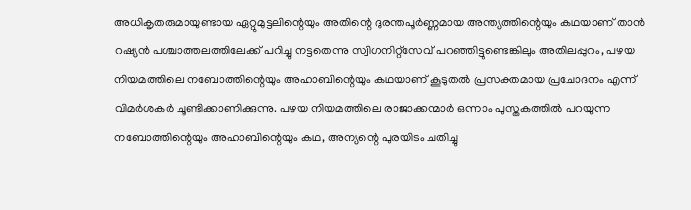അധികൃതരുമായുണ്ടായ ഏറ്റുമുട്ടലിന്റെയും അതിന്റെ ദുരന്തപൂര്‍ണ്ണമായ അന്ത്യത്തിന്റെയും കഥയാണ്‌ താന്‍ റഷ്യന്‍ പശ്ചാത്തലത്തിലേക്ക് പറിച്ചു നട്ടതെന്നു സ്വിഗനിറ്റ്‌സേവ് പറഞ്ഞിട്ടുണ്ടെങ്കിലും അതിലപ്പുറം, പഴയ നിയമത്തിലെ നബോത്തിന്റെയും അഹാബിന്റെയും കഥയാണ് കൂടുതല്‍ പ്രസക്തമായ പ്രചോദനം എന്ന് വിമര്‍ശകര്‍ ചൂണ്ടിക്കാണിക്കുന്നു. പഴയ നിയമത്തിലെ രാജാക്കന്മാര്‍ ഒന്നാം പുസ്തകത്തില്‍ പറയുന്ന നബോത്തിന്റെയും അഹാബിന്റെയും കഥ, അന്യന്റെ പുരയിടം ചതിച്ചു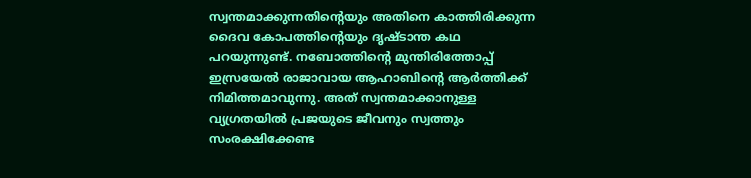സ്വന്തമാക്കുന്നതിന്റെയും അതിനെ കാത്തിരിക്കുന്ന ദൈവ കോപത്തിന്റെയും ദൃഷ്ടാന്ത കഥ പറയുന്നുണ്ട്. നബോത്തിന്റെ മുന്തിരിത്തോപ്പ്‌ ഇസ്രയേല്‍ രാജാവായ ആഹാബിന്റെ ആര്‍ത്തിക്ക് നിമിത്തമാവുന്നു. അത് സ്വന്തമാക്കാനുള്ള വ്യഗ്രതയില്‍ പ്രജയുടെ ജീവനും സ്വത്തും സംരക്ഷിക്കേണ്ട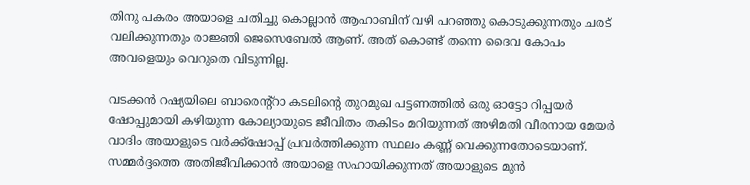തിനു പകരം അയാളെ ചതിച്ചു കൊല്ലാന്‍ ആഹാബിന് വഴി പറഞ്ഞു കൊടുക്കുന്നതും ചരട് വലിക്കുന്നതും രാജ്ഞി ജെസെബേല്‍ ആണ്. അത് കൊണ്ട് തന്നെ ദൈവ കോപം അവളെയും വെറുതെ വിടുന്നില്ല.

വടക്കന്‍ റഷ്യയിലെ ബാരെന്‍റ്റാ കടലിന്‍റെ തുറമുഖ പട്ടണത്തില്‍ ഒരു ഓട്ടോ റിപ്പയര്‍ ഷോപ്പുമായി കഴിയുന്ന കോല്യായുടെ ജീവിതം തകിടം മറിയുന്നത് അഴിമതി വീരനായ മേയര്‍ വാദിം അയാളുടെ വര്‍ക്ക്ഷോപ്പ് പ്രവര്‍ത്തിക്കുന്ന സ്ഥലം കണ്ണ് വെക്കുന്നതോടെയാണ്. സമ്മര്‍ദ്ദത്തെ അതിജീവിക്കാന്‍ അയാളെ സഹായിക്കുന്നത് അയാളുടെ മുന്‍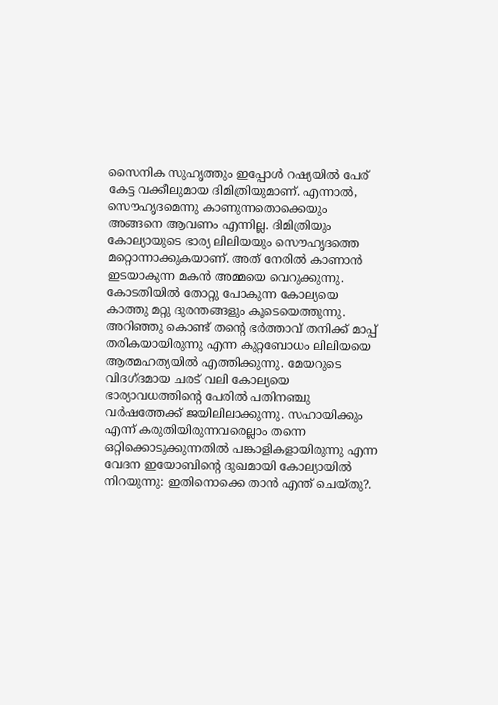സൈനിക സുഹൃത്തും ഇപ്പോള്‍ റഷ്യയില്‍ പേര് കേട്ട വക്കീലുമായ ദിമിത്രിയുമാണ്. എന്നാല്‍, സൌഹൃദമെന്നു കാണുന്നതൊക്കെയും അങ്ങനെ ആവണം എന്നില്ല. ദിമിത്രിയും കോല്യായുടെ ഭാര്യ ലിലിയയും സൌഹൃദത്തെ മറ്റൊന്നാക്കുകയാണ്. അത് നേരില്‍ കാണാന്‍ ഇടയാകുന്ന മകന്‍ അമ്മയെ വെറുക്കുന്നു. കോടതിയില്‍ തോറ്റു പോകുന്ന കോല്യയെ കാത്തു മറ്റു ദുരന്തങ്ങളും കൂടെയെത്തുന്നു. അറിഞ്ഞു കൊണ്ട് തന്റെ ഭര്‍ത്താവ് തനിക്ക് മാപ്പ് തരികയായിരുന്നു എന്ന കുറ്റബോധം ലിലിയയെ ആത്മഹത്യയില്‍ എത്തിക്കുന്നു. മേയറുടെ വിദഗ്ദമായ ചരട് വലി കോല്യയെ ഭാര്യാവധത്തിന്റെ പേരില്‍ പതിനഞ്ചു വര്‍ഷത്തേക്ക് ജയിലിലാക്കുന്നു. സഹായിക്കും എന്ന് കരുതിയിരുന്നവരെല്ലാം തന്നെ ഒറ്റിക്കൊടുക്കുന്നതില്‍ പങ്കാളികളായിരുന്നു എന്ന വേദന ഇയോബിന്റെ ദുഖമായി കോല്യായില്‍ നിറയുന്നു: ഇതിനൊക്കെ താന്‍ എന്ത് ചെയ്തു?.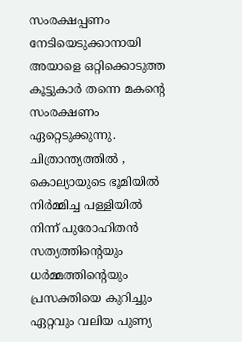സംരക്ഷപ്പണം നേടിയെടുക്കാനായി അയാളെ ഒറ്റിക്കൊടുത്ത കൂട്ടുകാര്‍ തന്നെ മകന്റെ സംരക്ഷണം ഏറ്റെടുക്കുന്നു. ചിത്രാന്ത്യത്തില്‍ , കൊല്യായുടെ ഭൂമിയില്‍ നിര്‍മ്മിച്ച പള്ളിയില്‍ നിന്ന് പുരോഹിതന്‍ സത്യത്തിന്റെയും ധര്‍മ്മത്തിന്റെയും പ്രസക്തിയെ കുറിച്ചും ഏറ്റവും വലിയ പുണ്യ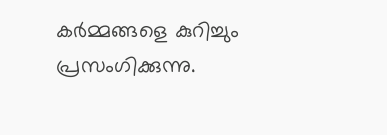കര്‍മ്മങ്ങളെ കുറിച്ചും പ്രസംഗിക്കുന്നു.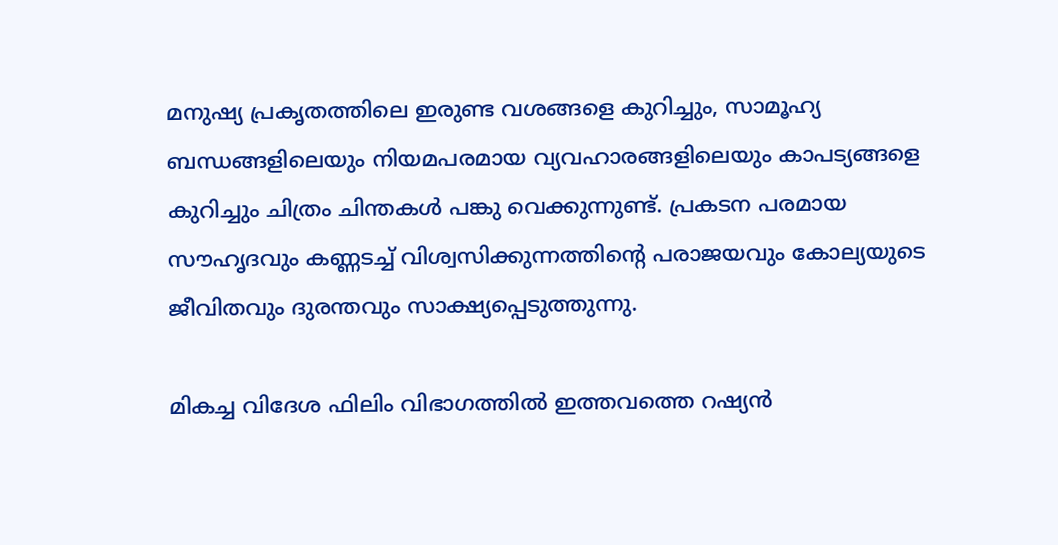മനുഷ്യ പ്രകൃതത്തിലെ ഇരുണ്ട വശങ്ങളെ കുറിച്ചും, സാമൂഹ്യ ബന്ധങ്ങളിലെയും നിയമപരമായ വ്യവഹാരങ്ങളിലെയും കാപട്യങ്ങളെ കുറിച്ചും ചിത്രം ചിന്തകള്‍ പങ്കു വെക്കുന്നുണ്ട്. പ്രകടന പരമായ സൗഹൃദവും കണ്ണടച്ച് വിശ്വസിക്കുന്നത്തിന്റെ പരാജയവും കോല്യയുടെ ജീവിതവും ദുരന്തവും സാക്ഷ്യപ്പെടുത്തുന്നു.

മികച്ച വിദേശ ഫിലിം വിഭാഗത്തില്‍ ഇത്തവത്തെ റഷ്യന്‍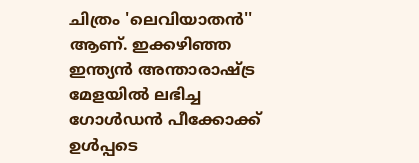ചിത്രം 'ലെവിയാതന്‍'' ആണ്. ഇക്കഴിഞ്ഞ ഇന്ത്യന്‍ അന്താരാഷ്‌ട്ര മേളയില്‍ ലഭിച്ച ഗോള്‍ഡന്‍ പീക്കോക്ക്‌ ഉള്‍പ്പടെ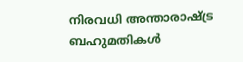നിരവധി അന്താരാഷ്‌ട്ര ബഹുമതികള്‍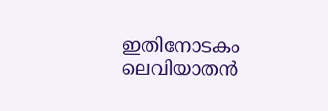ഇതിനോടകം ലെവിയാതന്‍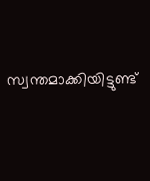സ്വന്തമാക്കിയിട്ടുണ്ട്